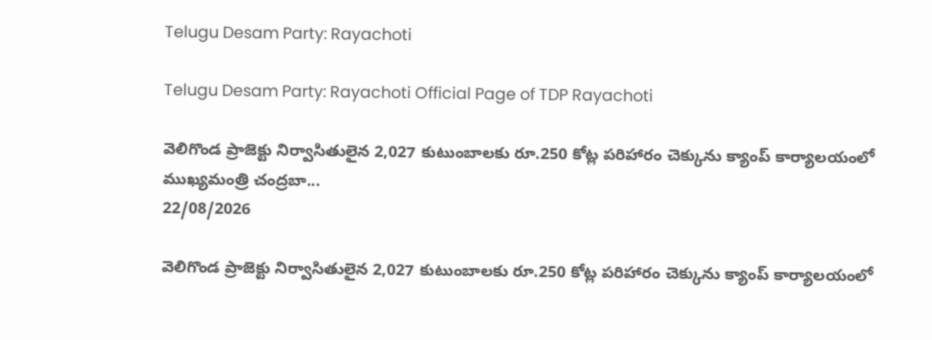Telugu Desam Party: Rayachoti

Telugu Desam Party: Rayachoti Official Page of TDP Rayachoti

వెలిగొండ ప్రాజెక్టు నిర్వాసితులైన 2,027 కుటుంబాలకు రూ.250 కోట్ల పరిహారం చెక్కును క్యాంప్ కార్యాలయంలో ముఖ్యమంత్రి చంద్రబా...
22/08/2026

వెలిగొండ ప్రాజెక్టు నిర్వాసితులైన 2,027 కుటుంబాలకు రూ.250 కోట్ల పరిహారం చెక్కును క్యాంప్ కార్యాలయంలో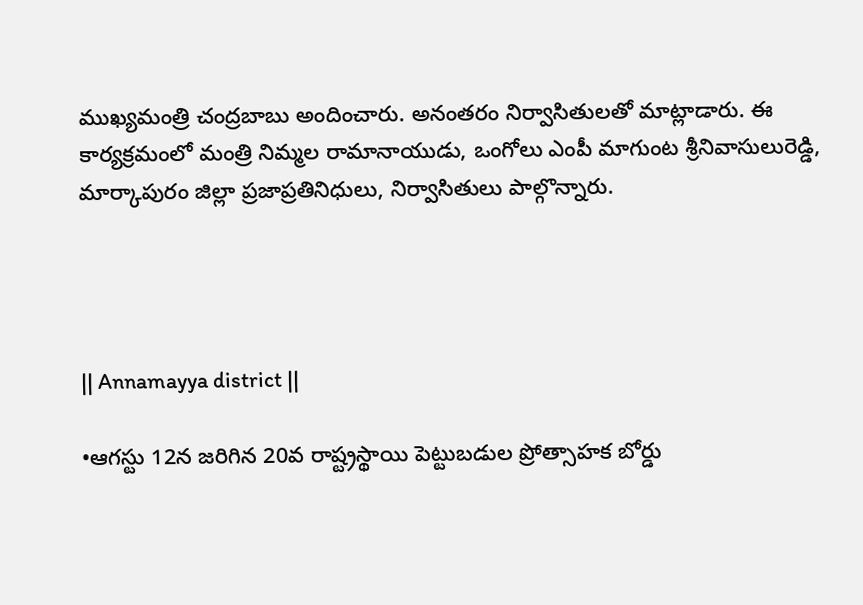ముఖ్యమంత్రి చంద్రబాబు అందించారు. అనంతరం నిర్వాసితులతో మాట్లాడారు. ఈ కార్యక్రమంలో మంత్రి నిమ్మల రామానాయుడు, ఒంగోలు ఎంపీ మాగుంట శ్రీనివాసులురెడ్డి, మార్కాపురం జిల్లా ప్రజాప్రతినిధులు, నిర్వాసితులు పాల్గొన్నారు.




|| Annamayya district ||

•ఆగస్టు 12న జరిగిన 20వ రాష్ట్రస్థాయి పెట్టుబడుల ప్రోత్సాహక బోర్డు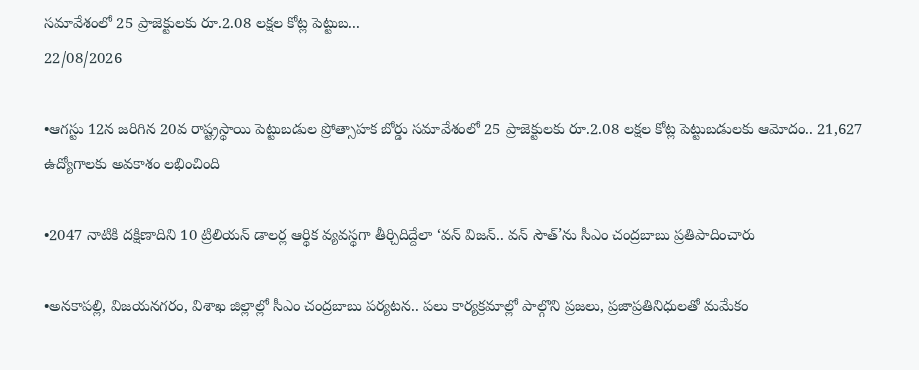సమావేశంలో 25 ప్రాజెక్టులకు రూ.2.08 లక్షల కోట్ల పెట్టుబ...
22/08/2026

•ఆగస్టు 12న జరిగిన 20వ రాష్ట్రస్థాయి పెట్టుబడుల ప్రోత్సాహక బోర్డు సమావేశంలో 25 ప్రాజెక్టులకు రూ.2.08 లక్షల కోట్ల పెట్టుబడులకు ఆమోదం.. 21,627 ఉద్యోగాలకు అవకాశం లభించింది

•2047 నాటికి దక్షిణాదిని 10 ట్రిలియన్ డాలర్ల ఆర్థిక వ్యవస్థగా తీర్చిదిద్దేలా ‘వన్ విజన్.. వన్ సౌత్’ను సీఎం చంద్రబాబు ప్రతిపాదించారు

•అనకాపల్లి, విజయనగరం, విశాఖ జిల్లాల్లో సీఎం చంద్రబాబు పర్యటన.. పలు కార్యక్రమాల్లో పాల్గొని ప్రజలు, ప్రజాప్రతినిధులతో మమేకం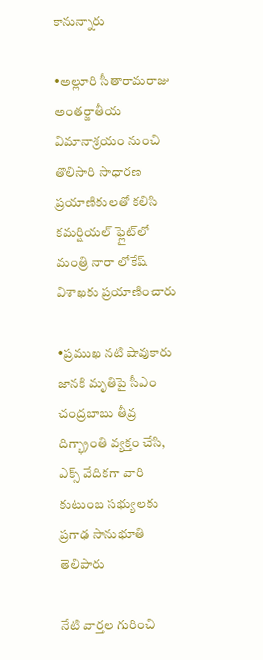కానున్నారు

•అల్లూరి సీతారామరాజు అంతర్జాతీయ విమానాశ్రయం నుంచి తొలిసారి సాధారణ ప్రయాణికులతో కలిసి కమర్షియల్ ఫ్లైట్‌లో మంత్రి నారా లోకేష్ విశాఖకు ప్రయాణించారు

•ప్రముఖ నటి షావుకారు జానకి మృతిపై సీఎం చంద్రబాబు తీవ్ర దిగ్భ్రాంతి వ్యక్తం చేసి, ఎక్స్ వేదికగా వారి కుటుంబ సభ్యులకు ప్రగాఢ సానుభూతి తెలిపారు

నేటి వార్తల గురించి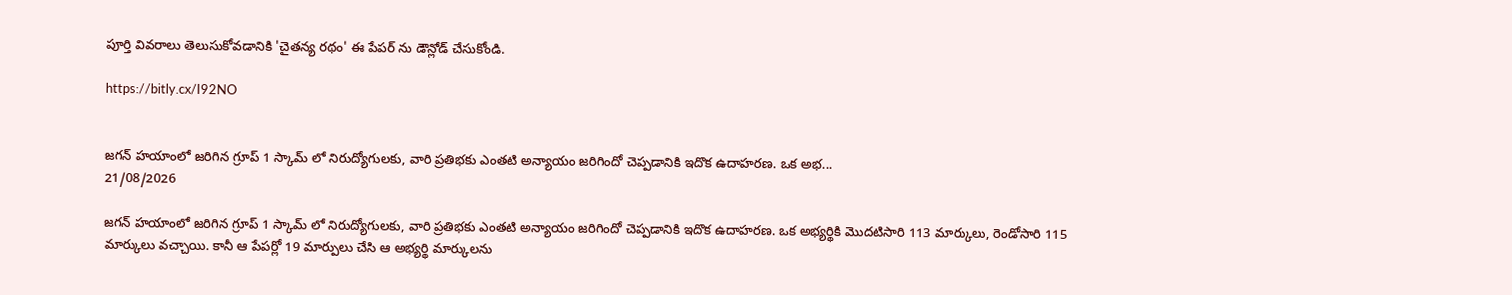పూర్తి వివరాలు తెలుసుకోవడానికి 'చైతన్య రథం' ఈ పేపర్ ను డౌన్లోడ్ చేసుకోండి.

https://bitly.cx/I92NO


జగన్ హయాంలో జరిగిన గ్రూప్ 1 స్కామ్ లో నిరుద్యోగులకు, వారి ప్రతిభకు ఎంతటి అన్యాయం జరిగిందో చెప్పడానికి ఇదొక ఉదాహరణ. ఒక అభ...
21/08/2026

జగన్ హయాంలో జరిగిన గ్రూప్ 1 స్కామ్ లో నిరుద్యోగులకు, వారి ప్రతిభకు ఎంతటి అన్యాయం జరిగిందో చెప్పడానికి ఇదొక ఉదాహరణ. ఒక అభ్యర్థికి మొదటిసారి 113 మార్కులు, రెండోసారి 115 మార్కులు వచ్చాయి. కానీ ఆ పేపర్లో 19 మార్పులు చేసి ఆ అభ్యర్థి మార్కులను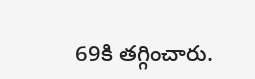69కి తగ్గించారు.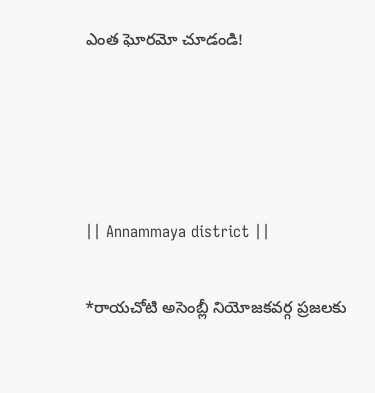ఎంత ఘోరమో చూడండి!




|| Annammaya district ||

*రాయచోటి అసెంబ్లీ నియోజకవర్గ ప్రజలకు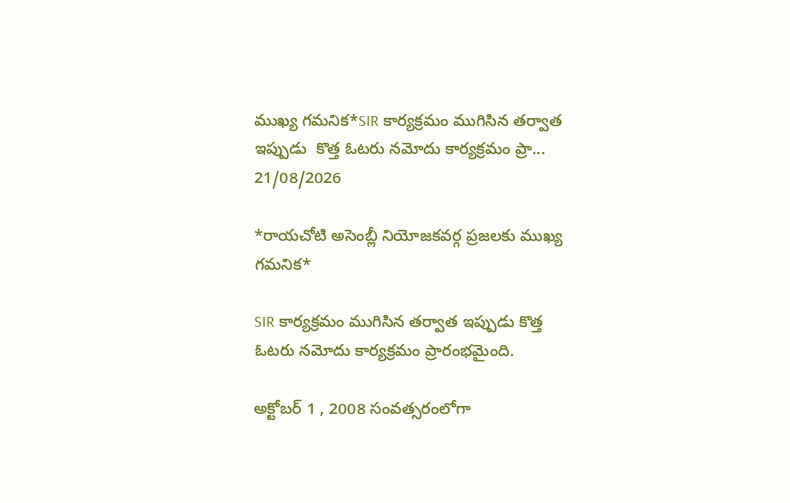ముఖ్య గమనిక*SIR కార్యక్రమం ముగిసిన తర్వాత ఇప్పుడు  కొత్త ఓటరు నమోదు కార్యక్రమం ప్రా...
21/08/2026

*రాయచోటి అసెంబ్లీ నియోజకవర్గ ప్రజలకు ముఖ్య గమనిక*

SIR కార్యక్రమం ముగిసిన తర్వాత ఇప్పుడు కొత్త ఓటరు నమోదు కార్యక్రమం ప్రారంభమైంది.

అక్టోబర్ 1 , 2008 సంవత్సరంలోగా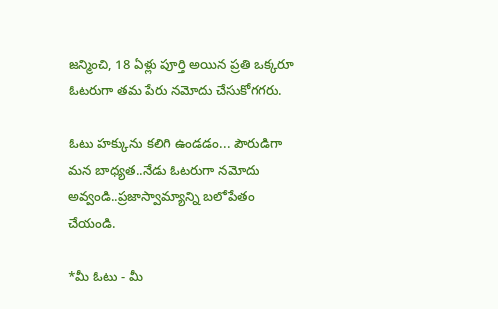జన్మించి, 18 ఏళ్లు పూర్తి అయిన ప్రతి ఒక్కరూ ఓటరుగా తమ పేరు నమోదు చేసుకోగగరు.

ఓటు హక్కును కలిగి ఉండడం... పౌరుడిగా మన బాధ్యత..నేడు ఓటరుగా నమోదు అవ్వండి..ప్రజాస్వామ్యాన్ని బలోపేతం చేయండి.

*మీ ఓటు - మీ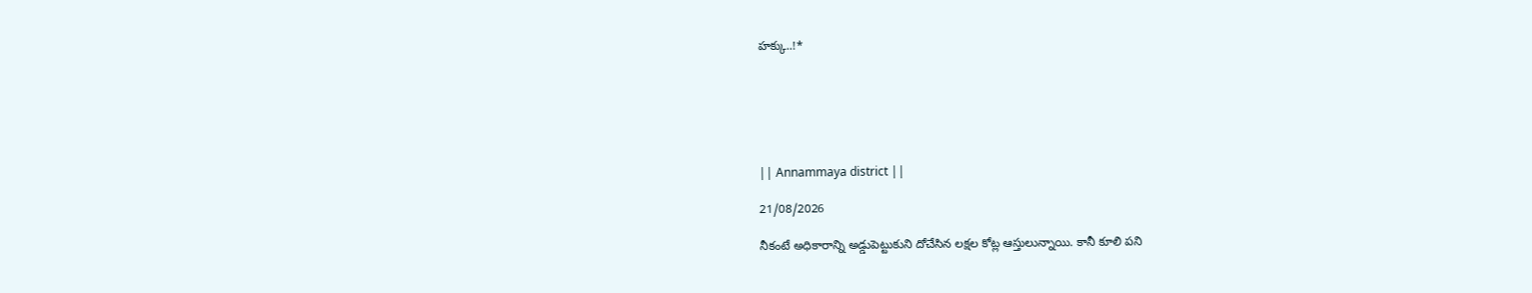హక్కు..!*






|| Annammaya district ||

21/08/2026

నీకంటే అధికారాన్ని అడ్డుపెట్టుకుని దోచేసిన లక్షల కోట్ల ఆస్తులున్నాయి. కానీ కూలి పని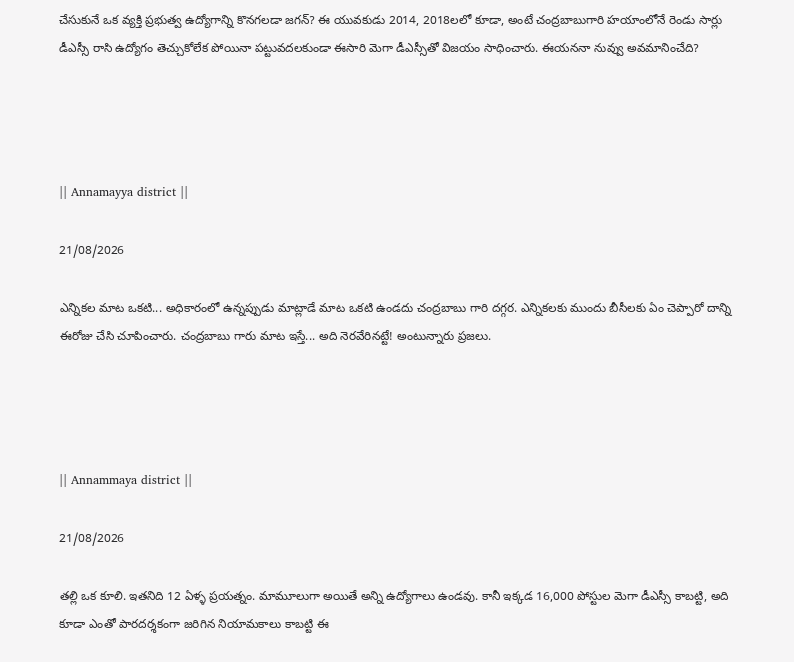చేసుకునే ఒక వ్యక్తి ప్రభుత్వ ఉద్యోగాన్ని కొనగలడా జగన్? ఈ యువకుడు 2014, 2018లలో కూడా, అంటే చంద్రబాబుగారి హయాంలోనే రెండు సార్లు డీఎస్సీ రాసి ఉద్యోగం తెచ్చుకోలేక పోయినా పట్టువదలకుండా ఈసారి మెగా డీఎస్సీతో విజయం సాధించారు. ఈయననా నువ్వు అవమానించేది?




|| Annamayya district ||

21/08/2026

ఎన్నికల మాట ఒకటి... అధికారంలో ఉన్నప్పుడు మాట్లాడే మాట ఒకటి ఉండదు చంద్రబాబు గారి దగ్గర. ఎన్నికలకు ముందు బీసీలకు ఏం చెప్పారో దాన్ని ఈరోజు చేసి చూపించారు. చంద్రబాబు గారు మాట ఇస్తే... అది నెరవేరినట్టే! అంటున్నారు ప్రజలు.




|| Annammaya district ||

21/08/2026

తల్లి ఒక కూలి. ఇతనిది 12 ఏళ్ళ ప్రయత్నం. మామూలుగా అయితే అన్ని ఉద్యోగాలు ఉండవు. కానీ ఇక్కడ 16,000 పోస్టుల మెగా డీఎస్సీ కాబట్టి, అది కూడా ఎంతో పారదర్శకంగా జరిగిన నియామకాలు కాబట్టి ఈ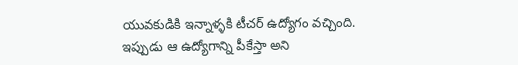యువకుడికి ఇన్నాళ్ళకి టీచర్ ఉద్యోగం వచ్చింది. ఇప్పుడు ఆ ఉద్యోగాన్ని పీకేస్తా అని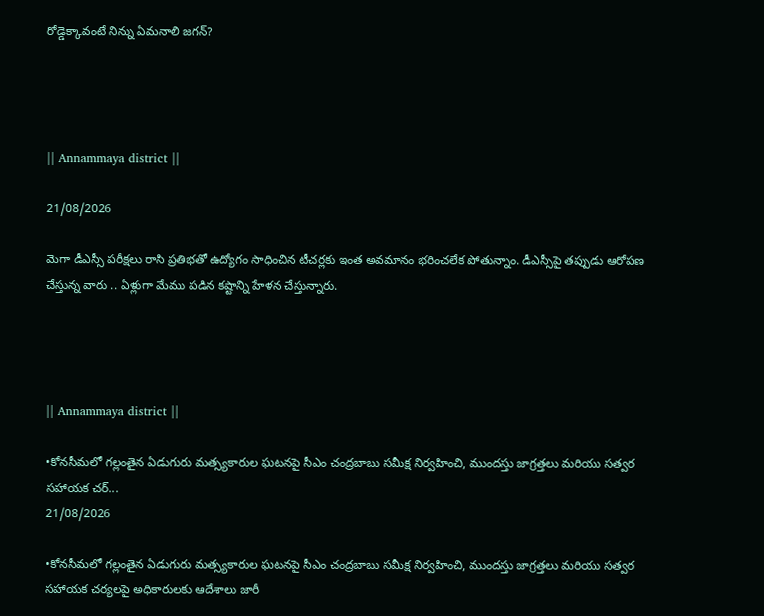రోడ్డెక్కావంటే నిన్ను ఏమనాలి జగన్?




|| Annammaya district ||

21/08/2026

మెగా డీఎస్సీ పరీక్షలు రాసి ప్రతిభతో ఉద్యోగం సాధించిన టీచర్లకు ఇంత అవమానం భరించలేక పోతున్నాం. డీఎస్సీపై తప్పుడు ఆరోపణ చేస్తున్న వారు .. ఏళ్లుగా మేము పడిన కష్టాన్ని హేళన చేస్తున్నారు.




|| Annammaya district ||

•కోనసీమలో గల్లంతైన ఏడుగురు మత్స్యకారుల ఘటనపై సీఎం చంద్రబాబు సమీక్ష నిర్వహించి, ముందస్తు జాగ్రత్తలు మరియు సత్వర సహాయక చర్...
21/08/2026

•కోనసీమలో గల్లంతైన ఏడుగురు మత్స్యకారుల ఘటనపై సీఎం చంద్రబాబు సమీక్ష నిర్వహించి, ముందస్తు జాగ్రత్తలు మరియు సత్వర సహాయక చర్యలపై అధికారులకు ఆదేశాలు జారీ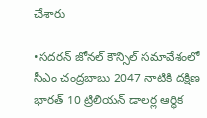చేశారు

•సదరన్ జోనల్ కౌన్సిల్ సమావేశంలో సీఎం చంద్రబాబు 2047 నాటికి దక్షిణ భారత్ 10 ట్రిలియన్ డాలర్ల ఆర్థిక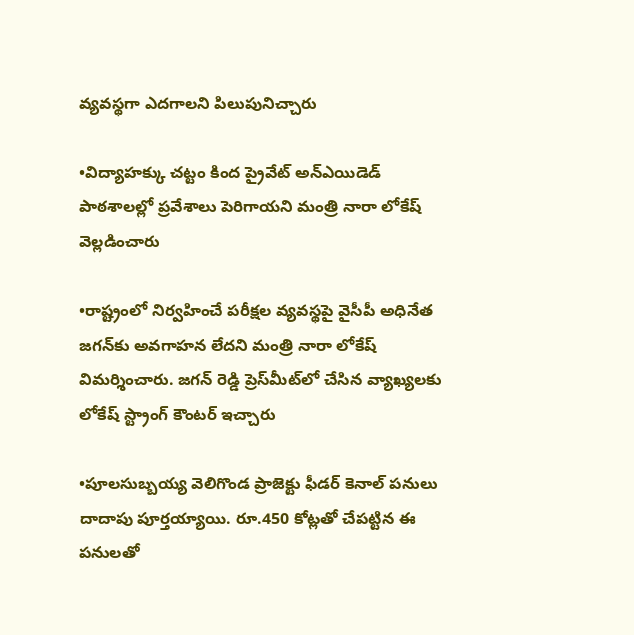వ్యవస్థగా ఎదగాలని పిలుపునిచ్చారు

•విద్యాహక్కు చట్టం కింద ప్రైవేట్ అన్‌ఎయిడెడ్ పాఠశాలల్లో ప్రవేశాలు పెరిగాయని మంత్రి నారా లోకేష్ వెల్లడించారు

•రాష్ట్రంలో నిర్వహించే పరీక్షల వ్యవస్థపై వైసీపీ అధినేత జగన్‌కు అవగాహన లేదని మంత్రి నారా లోకేష్ విమర్శించారు. జగన్ రెడ్డి ప్రెస్‌మీట్‌లో చేసిన వ్యాఖ్యలకు లోకేష్ స్ట్రాంగ్ కౌంటర్ ఇచ్చారు

•పూలసుబ్బయ్య వెలిగొండ ప్రాజెక్టు ఫీడర్ కెనాల్ పనులు దాదాపు పూర్తయ్యాయి. రూ.450 కోట్లతో చేపట్టిన ఈ పనులతో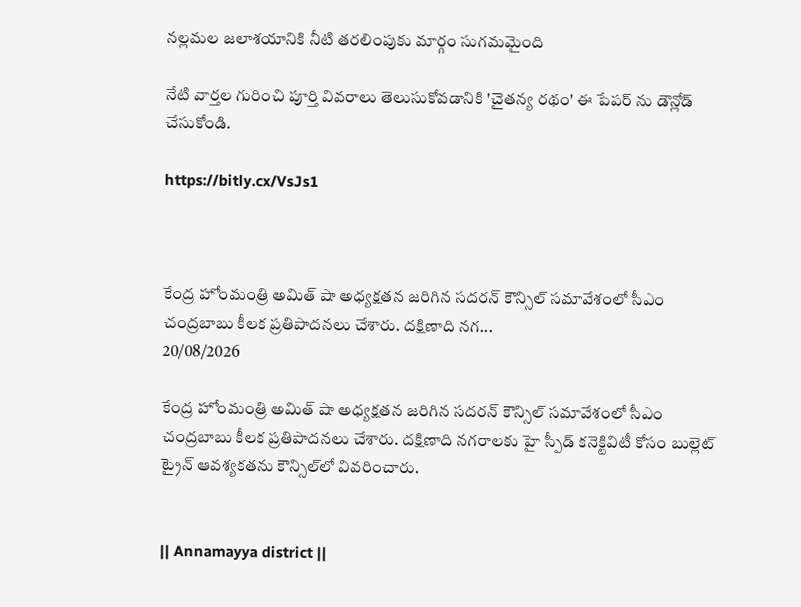నల్లమల జలాశయానికి నీటి తరలింపుకు మార్గం సుగమమైంది

నేటి వార్తల గురించి పూర్తి వివరాలు తెలుసుకోవడానికి 'చైతన్య రథం' ఈ పేపర్ ను డౌన్లోడ్ చేసుకోండి.

https://bitly.cx/VsJs1



కేంద్ర హోంమంత్రి అమిత్ షా అధ్యక్షతన జరిగిన సదరన్ కౌన్సిల్ సమావేశంలో సీఎం చంద్రబాబు కీలక ప్రతిపాదనలు చేశారు. దక్షిణాది నగ...
20/08/2026

కేంద్ర హోంమంత్రి అమిత్ షా అధ్యక్షతన జరిగిన సదరన్ కౌన్సిల్ సమావేశంలో సీఎం చంద్రబాబు కీలక ప్రతిపాదనలు చేశారు. దక్షిణాది నగరాలకు హై స్పీడ్ కనెక్టివిటీ కోసం బుల్లెట్ ట్రైన్ ఆవశ్యకతను కౌన్సిల్‌లో వివరించారు.


|| Annamayya district ||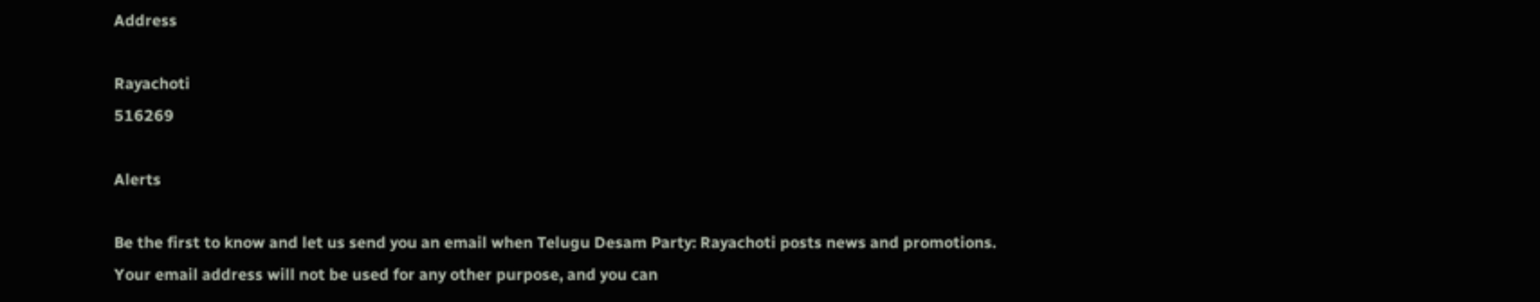Address

Rayachoti
516269

Alerts

Be the first to know and let us send you an email when Telugu Desam Party: Rayachoti posts news and promotions. Your email address will not be used for any other purpose, and you can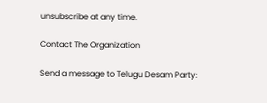unsubscribe at any time.

Contact The Organization

Send a message to Telugu Desam Party: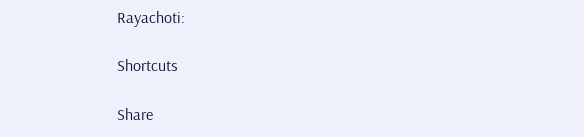Rayachoti:

Shortcuts

Share